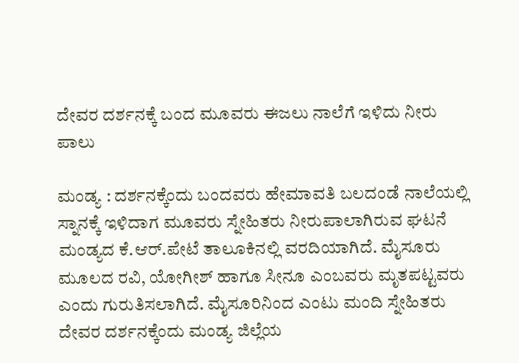ದೇವರ ದರ್ಶನಕ್ಕೆ ಬಂದ ಮೂವರು ಈಜಲು ನಾಲೆಗೆ ಇಳಿದು ನೀರು ಪಾಲು

ಮಂಡ್ಯ : ದರ್ಶನಕ್ಕೆಂದು ಬಂದವರು ಹೇಮಾವತಿ ಬಲದಂಡೆ ನಾಲೆಯಲ್ಲಿ ಸ್ನಾನಕ್ಕೆ ಇಳಿದಾಗ ಮೂವರು ಸ್ನೇಹಿತರು ನೀರುಪಾಲಾಗಿರುವ ಘಟನೆ ಮಂಡ್ಯದ ಕೆ.ಆರ್.ಪೇಟೆ ತಾಲೂಕಿನಲ್ಲಿ ವರದಿಯಾಗಿದೆ. ಮೈಸೂರು ಮೂಲದ ರವಿ, ಯೋಗೀಶ್‌ ಹಾಗೂ ಸೀನೂ ಎಂಬವರು ಮೃತಪಟ್ಟವರು ಎಂದು ಗುರುತಿಸಲಾಗಿದೆ. ಮೈಸೂರಿನಿಂದ ಎಂಟು ಮಂದಿ ಸ್ನೇಹಿತರು ದೇವರ ದರ್ಶನಕ್ಕೆಂದು ಮಂಡ್ಯ ಜಿಲ್ಲೆಯ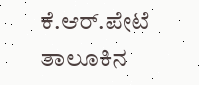ಕೆ.ಆರ್.ಪೇಟೆ ತಾಲೂಕಿನ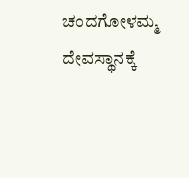ಚಂದಗೋಳಮ್ಮ ದೇವಸ್ಥಾನಕ್ಕೆ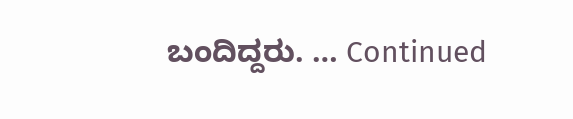ಬಂದಿದ್ದರು. … Continued